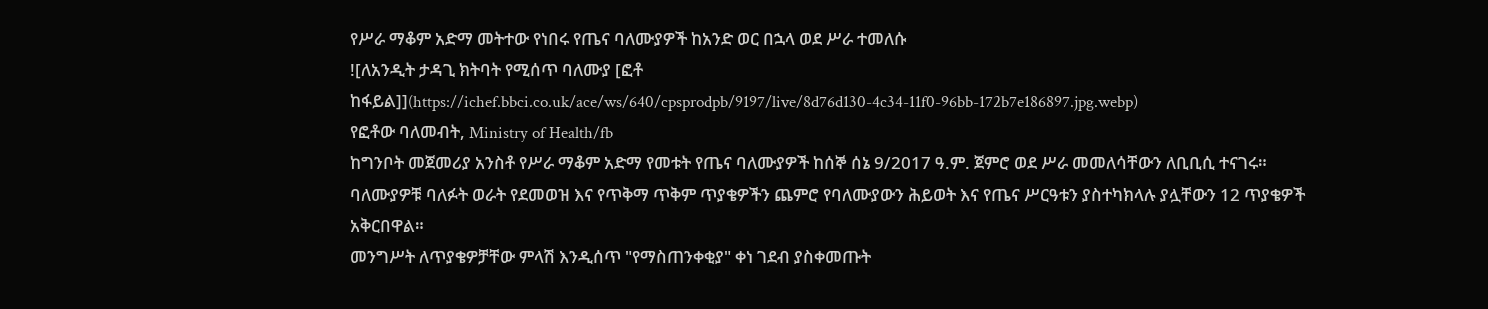የሥራ ማቆም አድማ መትተው የነበሩ የጤና ባለሙያዎች ከአንድ ወር በኋላ ወደ ሥራ ተመለሱ
![ለአንዲት ታዳጊ ክትባት የሚሰጥ ባለሙያ [ፎቶ ከፋይል]](https://ichef.bbci.co.uk/ace/ws/640/cpsprodpb/9197/live/8d76d130-4c34-11f0-96bb-172b7e186897.jpg.webp)
የፎቶው ባለመብት, Ministry of Health/fb
ከግንቦት መጀመሪያ አንስቶ የሥራ ማቆም አድማ የመቱት የጤና ባለሙያዎች ከሰኞ ሰኔ 9/2017 ዓ.ም. ጀምሮ ወደ ሥራ መመለሳቸውን ለቢቢሲ ተናገሩ።
ባለሙያዎቹ ባለፉት ወራት የደመወዝ እና የጥቅማ ጥቅም ጥያቄዎችን ጨምሮ የባለሙያውን ሕይወት እና የጤና ሥርዓቱን ያስተካክላሉ ያሏቸውን 12 ጥያቄዎች አቅርበዋል።
መንግሥት ለጥያቄዎቻቸው ምላሽ እንዲሰጥ "የማስጠንቀቂያ" ቀነ ገደብ ያስቀመጡት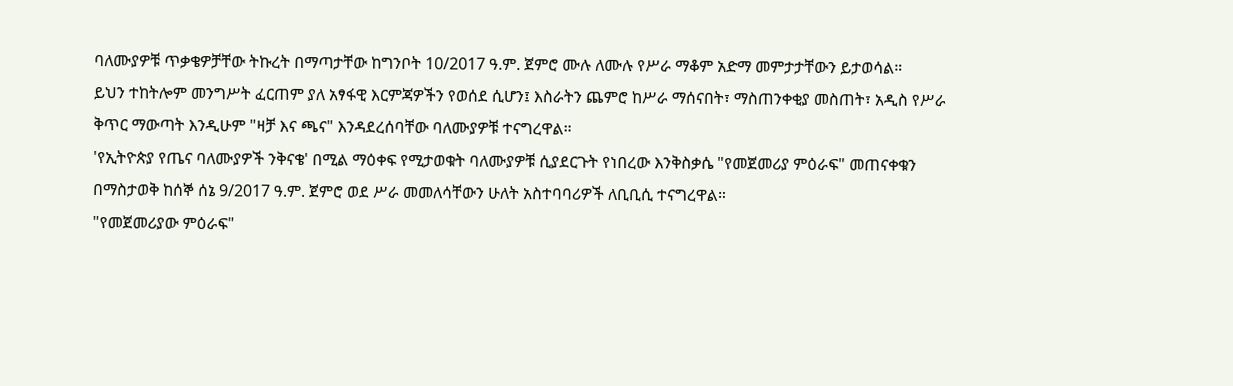ባለሙያዎቹ ጥቃቄዎቻቸው ትኩረት በማጣታቸው ከግንቦት 10/2017 ዓ.ም. ጀምሮ ሙሉ ለሙሉ የሥራ ማቆም አድማ መምታታቸውን ይታወሳል።
ይህን ተከትሎም መንግሥት ፈርጠም ያለ አፃፋዊ እርምጃዎችን የወሰደ ሲሆን፤ እስራትን ጨምሮ ከሥራ ማሰናበት፣ ማስጠንቀቂያ መስጠት፣ አዲስ የሥራ ቅጥር ማውጣት እንዲሁም "ዛቻ እና ጫና" እንዳደረሰባቸው ባለሙያዎቹ ተናግረዋል።
'የኢትዮጵያ የጤና ባለሙያዎች ንቅናቄ' በሚል ማዕቀፍ የሚታወቁት ባለሙያዎቹ ሲያደርጉት የነበረው እንቅስቃሴ "የመጀመሪያ ምዕራፍ" መጠናቀቁን በማስታወቅ ከሰኞ ሰኔ 9/2017 ዓ.ም. ጀምሮ ወደ ሥራ መመለሳቸውን ሁለት አስተባባሪዎች ለቢቢሲ ተናግረዋል።
"የመጀመሪያው ምዕራፍ"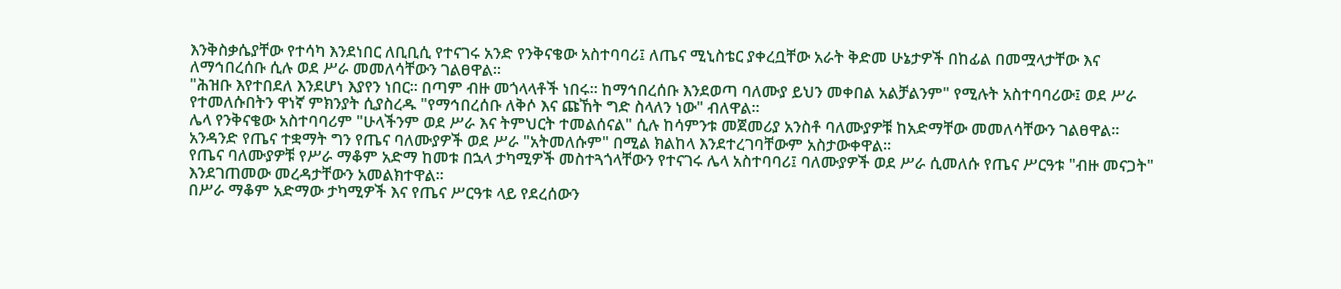እንቅስቃሴያቸው የተሳካ እንደነበር ለቢቢሲ የተናገሩ አንድ የንቅናቄው አስተባባሪ፤ ለጤና ሚኒስቴር ያቀረቧቸው አራት ቅድመ ሁኔታዎች በከፊል በመሟላታቸው እና ለማኅበረሰቡ ሲሉ ወደ ሥራ መመለሳቸውን ገልፀዋል።
"ሕዝቡ እየተበደለ እንደሆነ እያየን ነበር። በጣም ብዙ መጎላላቶች ነበሩ። ከማኅበረሰቡ እንደወጣ ባለሙያ ይህን መቀበል አልቻልንም" የሚሉት አስተባባሪው፤ ወደ ሥራ የተመለሱበትን ዋነኛ ምክንያት ሲያስረዱ "የማኅበረሰቡ ለቅሶ እና ጩኸት ግድ ስላለን ነው" ብለዋል።
ሌላ የንቅናቄው አስተባባሪም "ሁላችንም ወደ ሥራ እና ትምህርት ተመልሰናል" ሲሉ ከሳምንቱ መጀመሪያ አንስቶ ባለሙያዎቹ ከአድማቸው መመለሳቸውን ገልፀዋል።
አንዳንድ የጤና ተቋማት ግን የጤና ባለሙያዎች ወደ ሥራ "አትመለሱም" በሚል ክልከላ እንደተረገባቸውም አስታውቀዋል።
የጤና ባለሙያዎቹ የሥራ ማቆም አድማ ከመቱ በኋላ ታካሚዎች መስተጓጎላቸውን የተናገሩ ሌላ አስተባባሪ፤ ባለሙያዎች ወደ ሥራ ሲመለሱ የጤና ሥርዓቱ "ብዙ መናጋት" እንደገጠመው መረዳታቸውን አመልክተዋል።
በሥራ ማቆም አድማው ታካሚዎች እና የጤና ሥርዓቱ ላይ የደረሰውን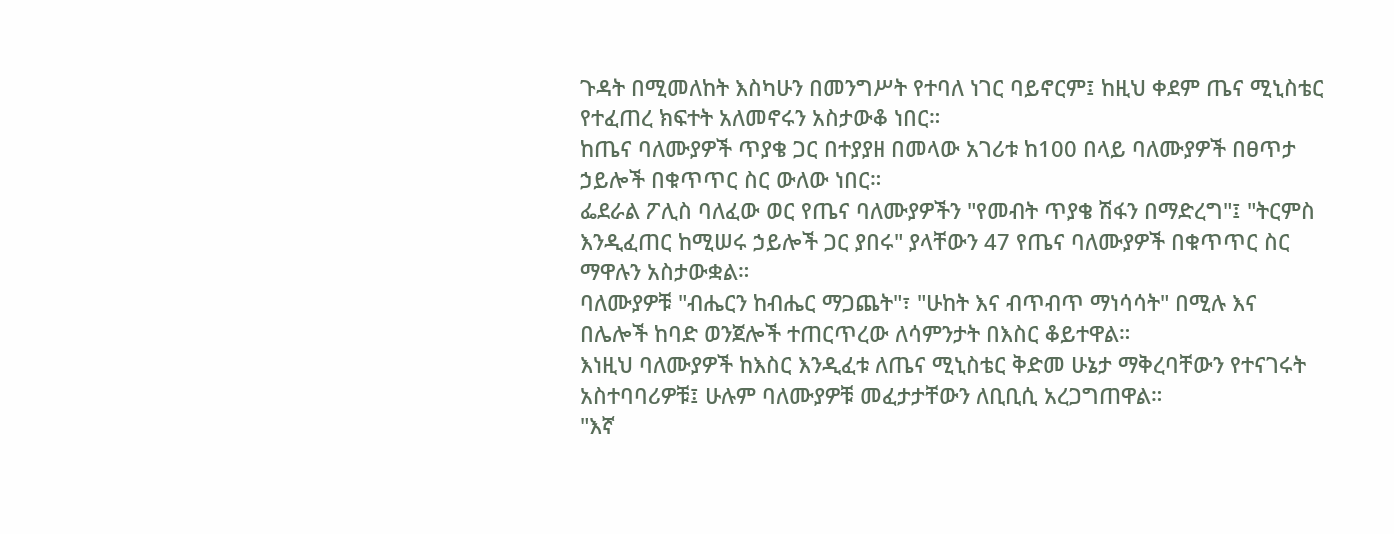ጉዳት በሚመለከት እስካሁን በመንግሥት የተባለ ነገር ባይኖርም፤ ከዚህ ቀደም ጤና ሚኒስቴር የተፈጠረ ክፍተት አለመኖሩን አስታውቆ ነበር።
ከጤና ባለሙያዎች ጥያቄ ጋር በተያያዘ በመላው አገሪቱ ከ100 በላይ ባለሙያዎች በፀጥታ ኃይሎች በቁጥጥር ስር ውለው ነበር።
ፌደራል ፖሊስ ባለፈው ወር የጤና ባለሙያዎችን "የመብት ጥያቄ ሽፋን በማድረግ"፤ "ትርምስ እንዲፈጠር ከሚሠሩ ኃይሎች ጋር ያበሩ" ያላቸውን 47 የጤና ባለሙያዎች በቁጥጥር ስር ማዋሉን አስታውቋል።
ባለሙያዎቹ "ብሔርን ከብሔር ማጋጨት"፣ "ሁከት እና ብጥብጥ ማነሳሳት" በሚሉ እና በሌሎች ከባድ ወንጀሎች ተጠርጥረው ለሳምንታት በእስር ቆይተዋል።
እነዚህ ባለሙያዎች ከእስር እንዲፈቱ ለጤና ሚኒስቴር ቅድመ ሁኔታ ማቅረባቸውን የተናገሩት አስተባባሪዎቹ፤ ሁሉም ባለሙያዎቹ መፈታታቸውን ለቢቢሲ አረጋግጠዋል።
"እኛ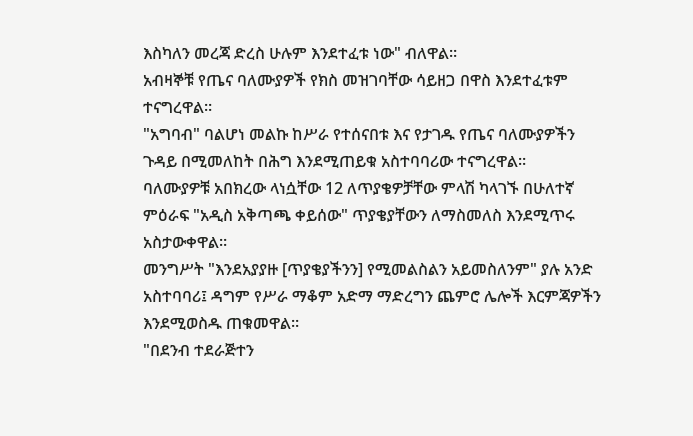እስካለን መረጃ ድረስ ሁሉም እንደተፈቱ ነው" ብለዋል።
አብዛኞቹ የጤና ባለሙያዎች የክስ መዝገባቸው ሳይዘጋ በዋስ እንደተፈቱም ተናግረዋል።
"አግባብ" ባልሆነ መልኩ ከሥራ የተሰናበቱ እና የታገዱ የጤና ባለሙያዎችን ጉዳይ በሚመለከት በሕግ እንደሚጠይቁ አስተባባሪው ተናግረዋል።
ባለሙያዎቹ አበክረው ላነሷቸው 12 ለጥያቄዎቻቸው ምላሽ ካላገኙ በሁለተኛ ምዕራፍ "አዲስ አቅጣጫ ቀይሰው" ጥያቄያቸውን ለማስመለስ እንደሚጥሩ አስታውቀዋል።
መንግሥት "እንደአያያዙ [ጥያቄያችንን] የሚመልስልን አይመስለንም" ያሉ አንድ አስተባባሪ፤ ዳግም የሥራ ማቆም አድማ ማድረግን ጨምሮ ሌሎች እርምጃዎችን እንደሚወስዱ ጠቁመዋል።
"በደንብ ተደራጅተን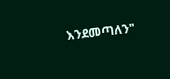እንደመጣለን"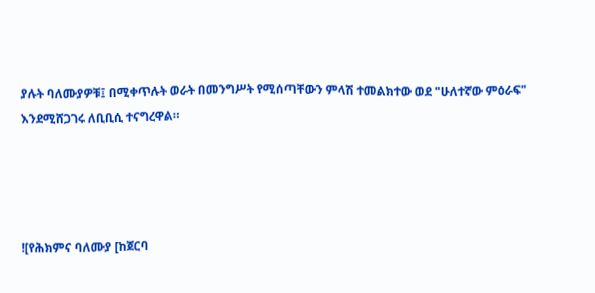ያሉት ባለሙያዎቹ፤ በሚቀጥሉት ወራት በመንግሥት የሚሰጣቸውን ምላሽ ተመልክተው ወደ "ሁለተኛው ምዕራፍ" እንደሚሸጋገሩ ለቢቢሲ ተናግረዋል።




![የሕክምና ባለሙያ [ከጀርባ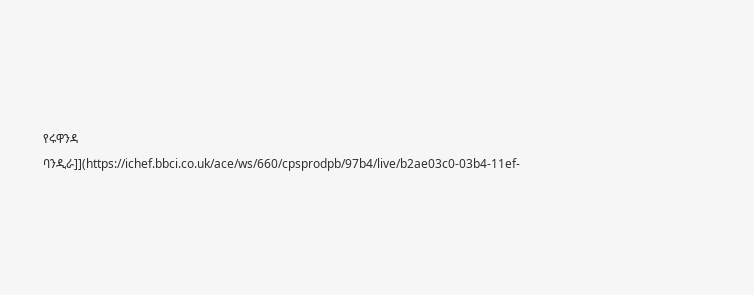የሩዋንዳ ባንዲራ]](https://ichef.bbci.co.uk/ace/ws/660/cpsprodpb/97b4/live/b2ae03c0-03b4-11ef-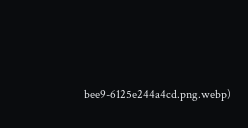bee9-6125e244a4cd.png.webp)